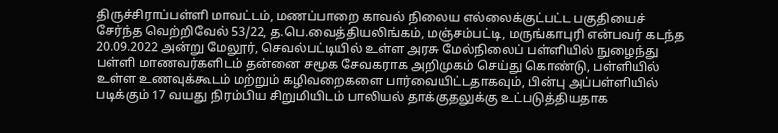திருச்சிராப்பள்ளி மாவட்டம், மணப்பாறை காவல் நிலைய எல்லைக்குட்பட்ட பகுதியைச் சேர்ந்த வெற்றிவேல் 53/22, த.பெ.வைத்தியலிங்கம், மஞ்சம்பட்டி, மருங்காபுரி என்பவர் கடந்த 20.09.2022 அன்று மேலூர், செவல்பட்டியில் உள்ள அரசு மேல்நிலைப் பள்ளியில் நுழைந்து பள்ளி மாணவர்களிடம் தன்னை சமூக சேவகராக அறிமுகம் செய்து கொண்டு, பள்ளியில் உள்ள உணவுக்கூடம் மற்றும் கழிவறைகளை பார்வையிட்டதாகவும், பின்பு அப்பள்ளியில் படிக்கும் 17 வயது நிரம்பிய சிறுமியிடம் பாலியல் தாக்குதலுக்கு உட்படுத்தியதாக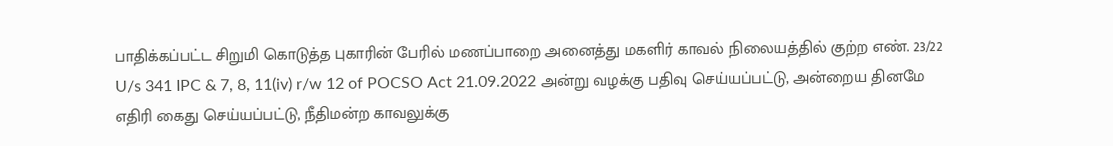பாதிக்கப்பட்ட சிறுமி கொடுத்த புகாரின் பேரில் மணப்பாறை அனைத்து மகளிர் காவல் நிலையத்தில் குற்ற எண். 23/22 U/s 341 IPC & 7, 8, 11(iv) r/w 12 of POCSO Act 21.09.2022 அன்று வழக்கு பதிவு செய்யப்பட்டு, அன்றைய தினமே எதிரி கைது செய்யப்பட்டு, நீதிமன்ற காவலுக்கு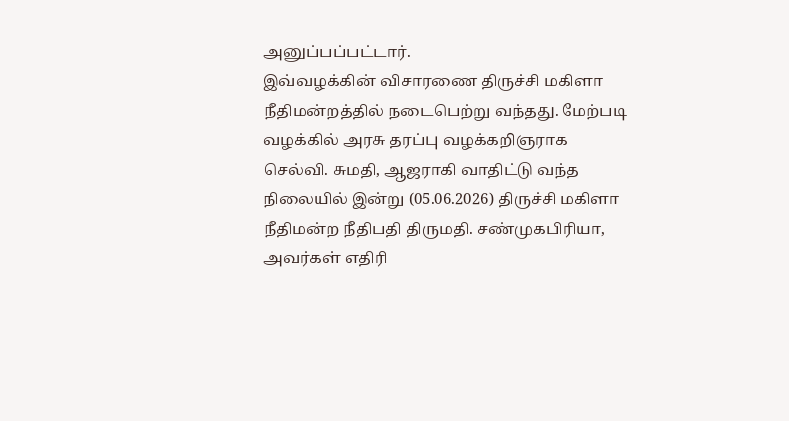அனுப்பப்பட்டார்.
இவ்வழக்கின் விசாரணை திருச்சி மகிளா நீதிமன்றத்தில் நடைபெற்று வந்தது. மேற்படி வழக்கில் அரசு தரப்பு வழக்கறிஞராக செல்வி. சுமதி, ஆஜராகி வாதிட்டு வந்த நிலையில் இன்று (05.06.2026) திருச்சி மகிளா நீதிமன்ற நீதிபதி திருமதி. சண்முகபிரியா, அவர்கள் எதிரி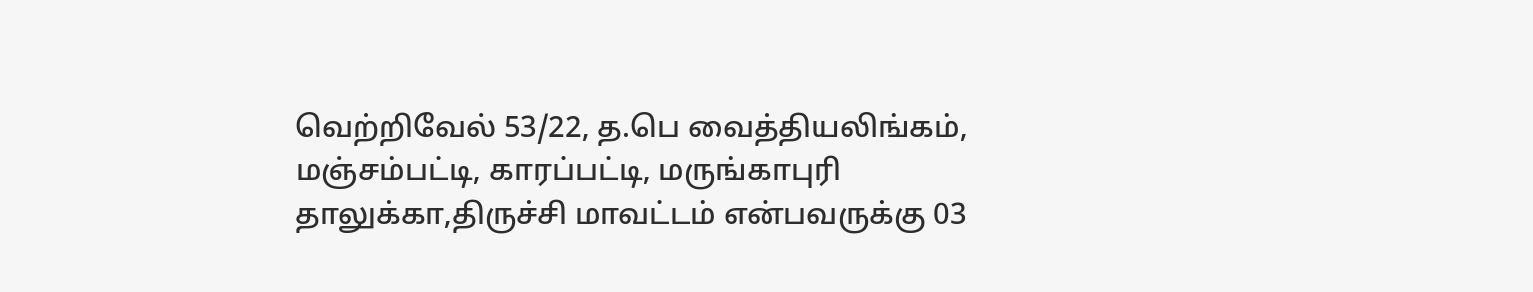வெற்றிவேல் 53/22, த.பெ வைத்தியலிங்கம், மஞ்சம்பட்டி, காரப்பட்டி, மருங்காபுரி தாலுக்கா,திருச்சி மாவட்டம் என்பவருக்கு 03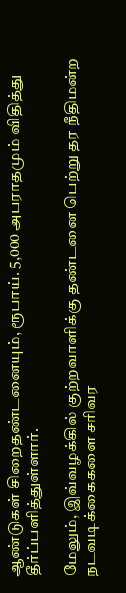ஆண்டுகள் சிறைதண்டனையும், ரூபாய். 5,000 அபராதமும் விதித்து தீர்ப்பளித்துள்ளார்.

மேலும், இவ்வழக்கில் குற்றவாளிக்கு தண்டனை பெற்று தர நீதிமன்ற நடவடிக்கைகளை சரிவர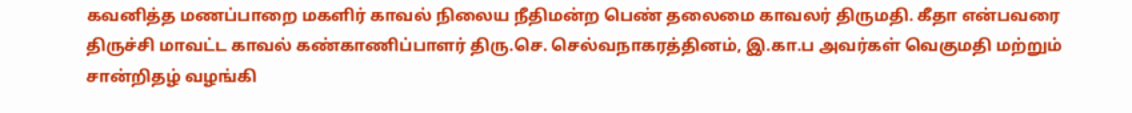கவனித்த மணப்பாறை மகளிர் காவல் நிலைய நீதிமன்ற பெண் தலைமை காவலர் திருமதி. கீதா என்பவரை திருச்சி மாவட்ட காவல் கண்காணிப்பாளர் திரு.செ. செல்வநாகரத்தினம், இ.கா.ப அவர்கள் வெகுமதி மற்றும் சான்றிதழ் வழங்கி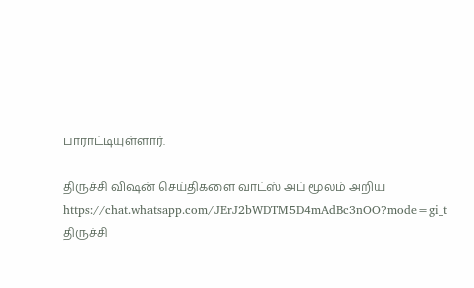பாராட்டியுள்ளார்.

திருச்சி விஷன் செய்திகளை வாட்ஸ் அப் மூலம் அறிய
https://chat.whatsapp.com/JErJ2bWDTM5D4mAdBc3nOO?mode=gi_t
திருச்சி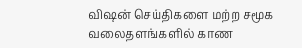விஷன் செய்திகளை மற்ற சமூக வலைதளங்களில் காண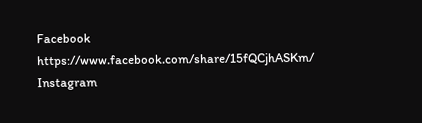Facebook
https://www.facebook.com/share/15fQCjhASKm/
Instagram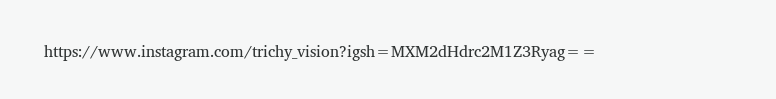https://www.instagram.com/trichy_vision?igsh=MXM2dHdrc2M1Z3Ryag==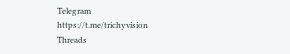Telegram
https://t.me/trichyvision
Threads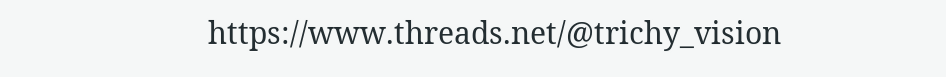https://www.threads.net/@trichy_vision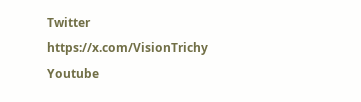Twitter
https://x.com/VisionTrichy
Youtube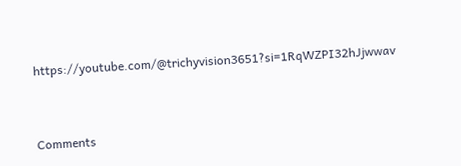https://youtube.com/@trichyvision3651?si=1RqWZPI32hJjwwav



Comments